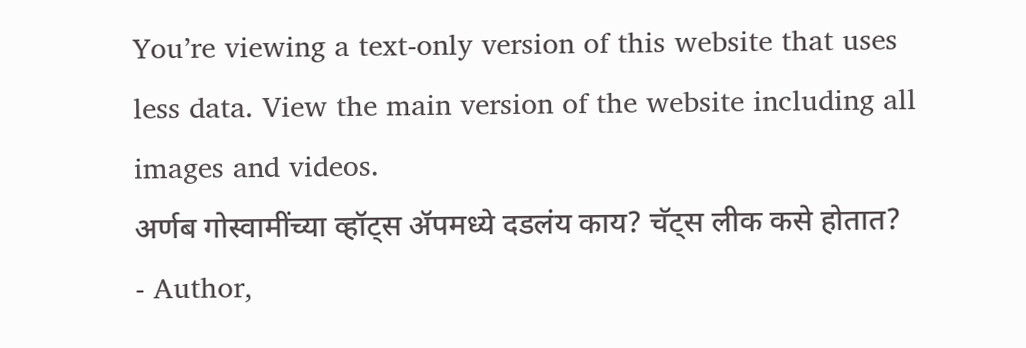You’re viewing a text-only version of this website that uses less data. View the main version of the website including all images and videos.
अर्णब गोस्वामींच्या व्हॉट्स ॲपमध्ये दडलंय काय? चॅट्स लीक कसे होतात?
- Author,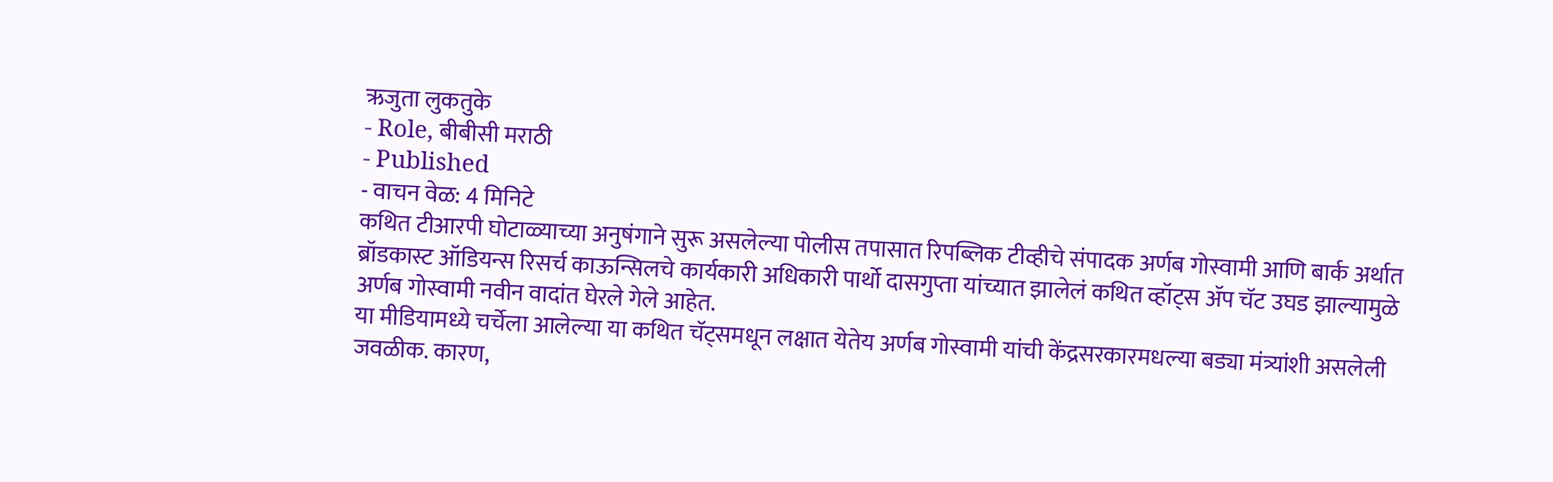ऋजुता लुकतुके
- Role, बीबीसी मराठी
- Published
- वाचन वेळ: 4 मिनिटे
कथित टीआरपी घोटाळ्याच्या अनुषंगाने सुरू असलेल्या पोलीस तपासात रिपब्लिक टीव्हीचे संपादक अर्णब गोस्वामी आणि बार्क अर्थात ब्रॉडकास्ट ऑडियन्स रिसर्च काऊन्सिलचे कार्यकारी अधिकारी पार्थो दासगुप्ता यांच्यात झालेलं कथित व्हॉट्स ॲप चॅट उघड झाल्यामुळे अर्णब गोस्वामी नवीन वादांत घेरले गेले आहेत.
या मीडियामध्ये चर्चेला आलेल्या या कथित चॅट्समधून लक्षात येतेय अर्णब गोस्वामी यांची केंद्रसरकारमधल्या बड्या मंत्र्यांशी असलेली जवळीक. कारण,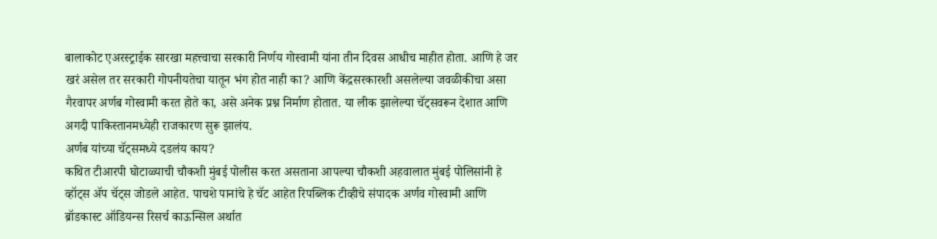बालाकोट एअरस्ट्राईक सारखा महत्त्वाचा सरकारी निर्णय गोस्वामी यांना तीन दिवस आधीच माहीत होता. आणि हे जर खरं असेल तर सरकारी गोपनीयतेचा यातून भंग होत नाही का? आणि केंद्रसरकारशी असलेल्या जवळीकीचा असा गैरवापर अर्णब गोस्वामी करत होते का, असे अनेक प्रश्न निर्माण होतात. या लीक झालेल्या चॅट्सवरून देशात आणि अगदी पाकिस्तानमध्येही राजकारण सुरू झालंय.
अर्णब यांच्या चॅट्समध्ये दडलंय काय?
कथित टीआरपी घोटाळ्याची चौकशी मुंबई पोलीस करत असताना आपल्या चौकशी अहवालात मुंबई पोलिसांनी हे व्हॉट्स ॲप चॅट्स जोडले आहेत. पाचशे पानांचे हे चॅट आहेत रिपब्लिक टीव्हीचे संपादक अर्णव गोस्वामी आणि ब्रॉडकास्ट ऑडियन्स रिसर्च काऊन्सिल अर्थात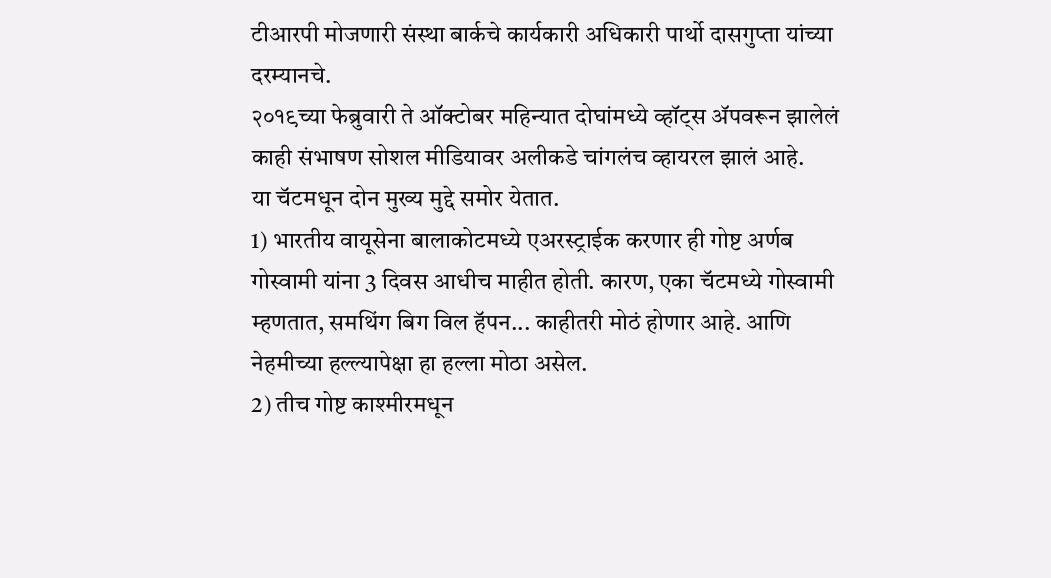टीआरपी मोजणारी संस्था बार्कचे कार्यकारी अधिकारी पार्थो दासगुप्ता यांच्या दरम्यानचे.
२०१९च्या फेब्रुवारी ते ऑक्टोबर महिन्यात दोघांमध्ये व्हॉट्स ॲपवरून झालेलं काही संभाषण सोशल मीडियावर अलीकडे चांगलंच व्हायरल झालं आहे.
या चॅटमधून दोन मुख्य मुद्दे समोर येतात.
1) भारतीय वायूसेना बालाकोटमध्ये एअरस्ट्राईक करणार ही गोष्ट अर्णब गोस्वामी यांना 3 दिवस आधीच माहीत होती. कारण, एका चॅटमध्ये गोस्वामी म्हणतात, समथिंग बिग विल हॅपन... काहीतरी मोठं होणार आहे. आणि नेहमीच्या हल्ल्यापेक्षा हा हल्ला मोठा असेल.
2) तीच गोष्ट काश्मीरमधून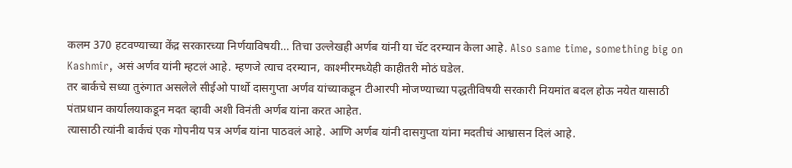कलम 370 हटवण्याच्या केंद्र सरकारच्या निर्णयाविषयी... तिचा उल्लेखही अर्णब यांनी या चॅट दरम्यान केला आहे. Also same time, something big on Kashmir, असं अर्णव यांनी म्हटलं आहे. म्हणजे त्याच दरम्यान, काश्मीरमध्येही काहीतरी मोठं घडेल.
तर बार्कचे सध्या तुरुंगात असलेले सीईओ पार्थो दासगुप्ता अर्णव यांच्याकडून टीआरपी मोजण्याच्या पद्धतीविषयी सरकारी नियमांत बदल होऊ नयेत यासाठी पंतप्रधान कार्यालयाकडून मदत व्हावी अशी विनंती अर्णब यांना करत आहेत.
त्यासाठी त्यांनी बार्कचं एक गोपनीय पत्र अर्णब यांना पाठवलं आहे. आणि अर्णब यांनी दासगुप्ता यांना मदतीचं आश्वासन दिलं आहे.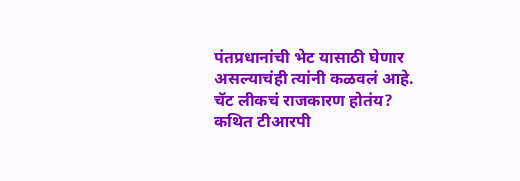पंतप्रधानांची भेट यासाठी घेणार असल्याचंही त्यांनी कळवलं आहे.
चॅट लीकचं राजकारण होतंय?
कथित टीआरपी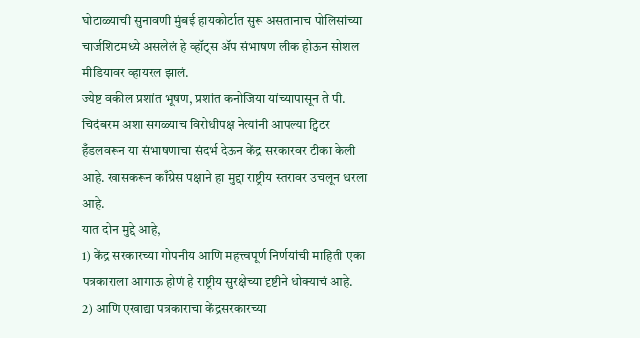घोटाळ्याची सुनावणी मुंबई हायकोर्टात सुरू असतानाच पोलिसांच्या चार्जशिटमध्ये असलेलं हे व्हॉट्स ॲप संभाषण लीक होऊन सोशल मीडियावर व्हायरल झालं.
ज्येष्ट वकील प्रशांत भूषण, प्रशांत कनोजिया यांच्यापासून ते पी. चिदंबरम अशा सगळ्याच विरोधीपक्ष नेत्यांनी आपल्या ट्विटर हँडलवरून या संभाषणाचा संदर्भ देऊन केंद्र सरकारवर टीका केली आहे. खासकरून काँग्रेस पक्षाने हा मुद्दा राष्ट्रीय स्तरावर उचलून धरला आहे.
यात दोन मुद्दे आहे,
1) केंद्र सरकारच्या गोपनीय आणि महत्त्वपूर्ण निर्णयांची माहिती एका पत्रकाराला आगाऊ होणं हे राष्ट्रीय सुरक्षेच्या दृष्टीने धोक्याचं आहे.
2) आणि एखाद्या पत्रकाराचा केंद्रसरकारच्या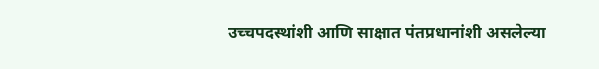उच्चपदस्थांशी आणि साक्षात पंतप्रधानांशी असलेल्या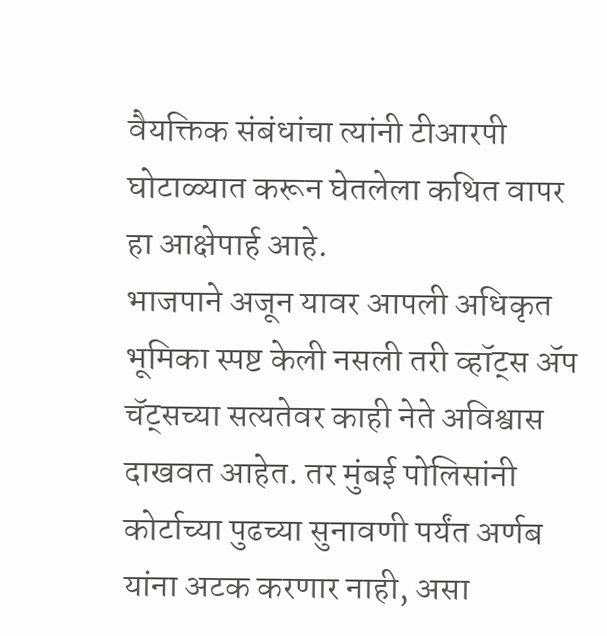वैयक्तिक संबंधांचा त्यांनी टीआरपी घोटाळ्यात करून घेतलेला कथित वापर हा आक्षेपार्ह आहे.
भाजपाने अजून यावर आपली अधिकृत भूमिका स्पष्ट केली नसली तरी व्हॉट्स ॲप चॅट्सच्या सत्यतेवर काही नेते अविश्वास दाखवत आहेत. तर मुंबई पोलिसांनी कोर्टाच्या पुढच्या सुनावणी पर्यंत अर्णब यांना अटक करणार नाही, असा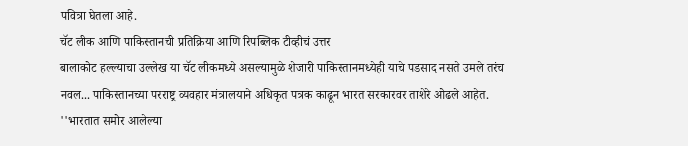पवित्रा घेतला आहे.
चॅट लीक आणि पाकिस्तानची प्रतिक्रिया आणि रिपब्लिक टीव्हीचं उत्तर
बालाकोट हल्ल्याचा उल्लेख या चॅट लीकमध्ये असल्यामुळे शेजारी पाकिस्तानमध्येही याचे पडसाद नसते उमले तरंच नवल... पाकिस्तानच्या परराष्ट्र व्यवहार मंत्रालयाने अधिकृत पत्रक काढून भारत सरकारवर ताशेरे ओढले आहेत.
''भारतात समोर आलेल्या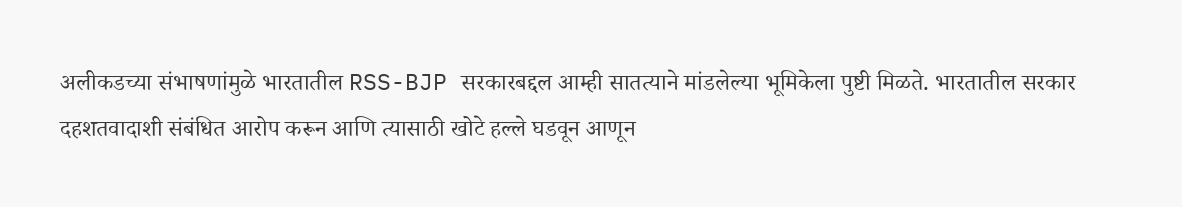अलीकडच्या संभाषणांमुळे भारतातील RSS-BJP सरकारबद्दल आम्ही सातत्याने मांडलेल्या भूमिकेला पुष्टी मिळते. भारतातील सरकार दहशतवादाशी संबंधित आरोप करून आणि त्यासाठी खोटे हल्ले घडवून आणून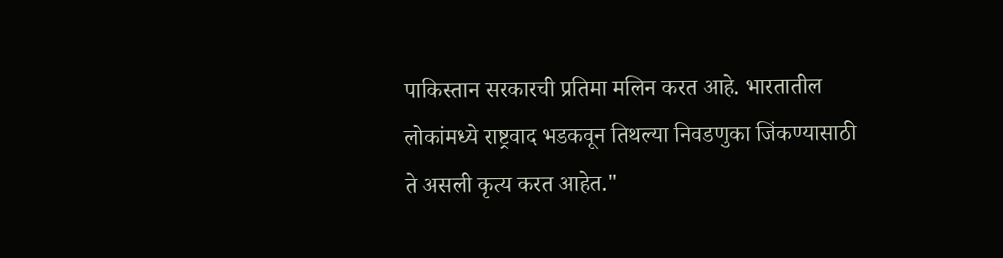पाकिस्तान सरकारची प्रतिमा मलिन करत आहे. भारतातील लोकांमध्ये राष्ट्रवाद भडकवून तिथल्या निवडणुका जिंकण्यासाठी ते असली कृत्य करत आहेत."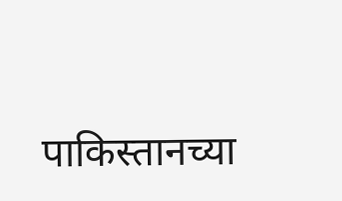पाकिस्तानच्या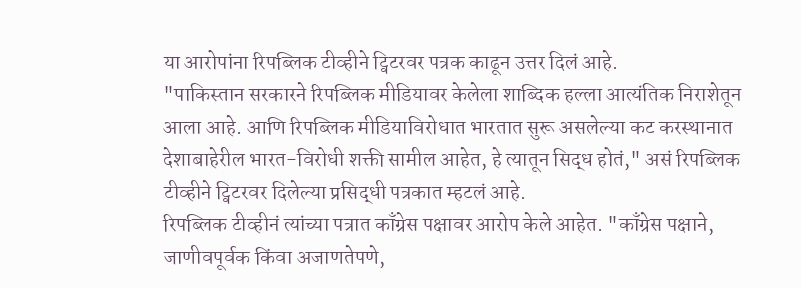या आरोपांना रिपब्लिक टीव्हीने ट्विटरवर पत्रक काढून उत्तर दिलं आहे.
"पाकिस्तान सरकारने रिपब्लिक मीडियावर केलेला शाब्दिक हल्ला आत्यंतिक निराशेतून आला आहे. आणि रिपब्लिक मीडियाविरोधात भारतात सुरू असलेल्या कट करस्थानात देशाबाहेरील भारत-विरोधी शक्ती सामील आहेत, हे त्यातून सिद्ध होतं," असं रिपब्लिक टीव्हीने ट्विटरवर दिलेल्या प्रसिद्धी पत्रकात म्हटलं आहे.
रिपब्लिक टीव्हीनं त्यांच्या पत्रात काँग्रेस पक्षावर आरोप केले आहेत. "काँग्रेस पक्षाने, जाणीवपूर्वक किंवा अजाणतेपणे,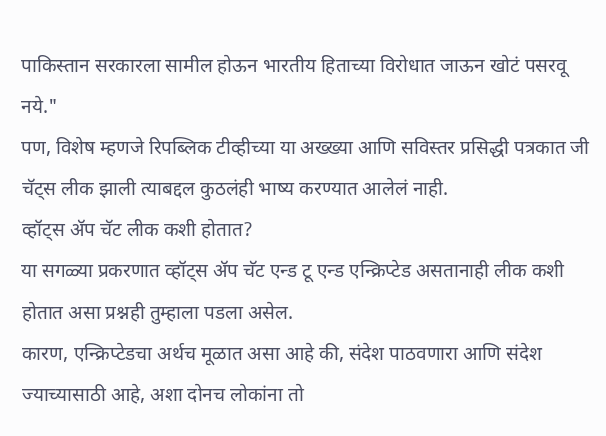पाकिस्तान सरकारला सामील होऊन भारतीय हिताच्या विरोधात जाऊन खोटं पसरवू नये."
पण, विशेष म्हणजे रिपब्लिक टीव्हीच्या या अख्ख्या आणि सविस्तर प्रसिद्धी पत्रकात जी चॅट्स लीक झाली त्याबद्दल कुठलंही भाष्य करण्यात आलेलं नाही.
व्हॉट्स ॲप चॅट लीक कशी होतात?
या सगळ्या प्रकरणात व्हॉट्स ॲप चॅट एन्ड टू एन्ड एन्क्रिप्टेड असतानाही लीक कशी होतात असा प्रश्नही तुम्हाला पडला असेल.
कारण, एन्क्रिप्टेडचा अर्थच मूळात असा आहे की, संदेश पाठवणारा आणि संदेश ज्याच्यासाठी आहे, अशा दोनच लोकांना तो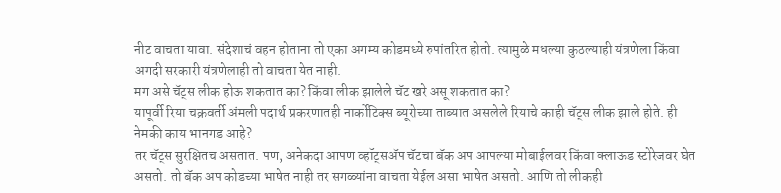नीट वाचता यावा. संदेशाचं वहन होताना तो एका अगम्य कोडमध्ये रुपांतरित होतो. त्यामुळे मधल्या कुठल्याही यंत्रणेला किंवा अगदी सरकारी यंत्रणेलाही तो वाचता येत नाही.
मग असे चॅट्स लीक होऊ शकतात का? किंवा लीक झालेले चॅट खरे असू शकतात का?
यापूर्वी रिया चक्रवर्ती अंमली पदार्थ प्रकरणातही नार्कोटिक्स ब्यूरोच्या ताब्यात असलेले रियाचे काही चॅट्स लीक झाले होते. ही नेमकी काय भानगड आहे?
तर चॅट्स सुरक्षितच असतात. पण, अनेकदा आपण व्हॉट्सॲप चॅटचा बॅक अप आपल्या मोबाईलवर किंवा क्लाऊड स्टोरेजवर घेत असतो. तो बॅक अप कोडच्या भाषेत नाही तर सगळ्यांना वाचता येईल असा भाषेत असतो. आणि तो लीकही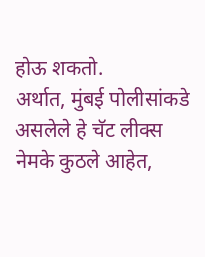होऊ शकतो.
अर्थात, मुंबई पोलीसांकडे असलेले हे चॅट लीक्स नेमके कुठले आहेत,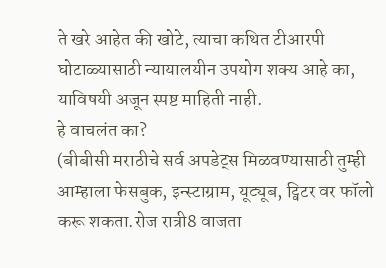ते खरे आहेत की खोटे, त्याचा कथित टीआरपी घोटाळ्यासाठी न्यायालयीन उपयोग शक्य आहे का, याविषयी अजून स्पष्ट माहिती नाही.
हे वाचलंत का?
(बीबीसी मराठीचे सर्व अपडेट्स मिळवण्यासाठी तुम्ही आम्हाला फेसबुक, इन्स्टाग्राम, यूट्यूब, ट्विटर वर फॉलो करू शकता.रोज रात्री8 वाजता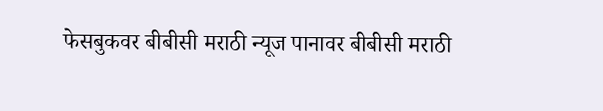फेसबुकवर बीबीसी मराठी न्यूज पानावर बीबीसी मराठी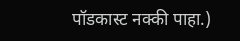पॉडकास्ट नक्की पाहा.)